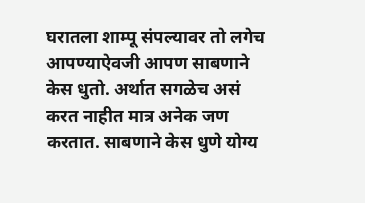घरातला शाम्पू संपल्यावर तो लगेच आपण्याऐवजी आपण साबणाने केस धुतो. अर्थात सगळेच असं करत नाहीत मात्र अनेक जण करतात. साबणाने केस धुणे योग्य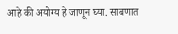आहे की अयोग्य हे जाणून घ्या. साबणात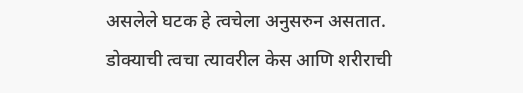असलेले घटक हे त्वचेला अनुसरुन असतात.
डोक्याची त्वचा त्यावरील केस आणि शरीराची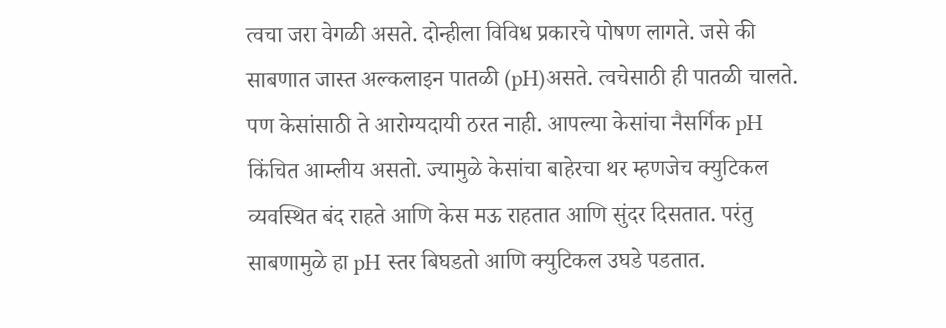त्वचा जरा वेगळी असते. दोन्हीला विविध प्रकारचे पोषण लागते. जसे की साबणात जास्त अल्कलाइन पातळी (pH)असते. त्वचेसाठी ही पातळी चालते. पण केसांसाठी ते आरोग्यदायी ठरत नाही. आपल्या केसांचा नैसर्गिक pH किंचित आम्लीय असतो. ज्यामुळे केसांचा बाहेरचा थर म्हणजेच क्युटिकल व्यवस्थित बंद राहते आणि केस मऊ राहतात आणि सुंदर दिसतात. परंतु साबणामुळे हा pH स्तर बिघडतो आणि क्युटिकल उघडे पडतात.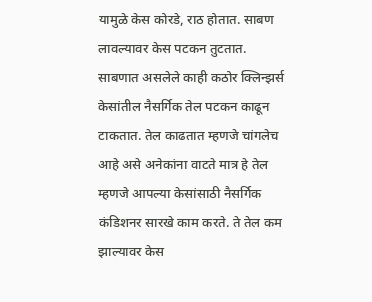यामुळे केस कोरडे, राठ होतात. साबण लावल्यावर केस पटकन तुटतात.
साबणात असलेले काही कठोर क्लिन्झर्स केसांतील नैसर्गिक तेल पटकन काढून टाकतात. तेल काढतात म्हणजे चांगलेच आहे असे अनेकांना वाटते मात्र हे तेल म्हणजे आपल्या केसांसाठी नैसर्गिक कंडिशनर सारखे काम करते. ते तेल कम झाल्यावर केस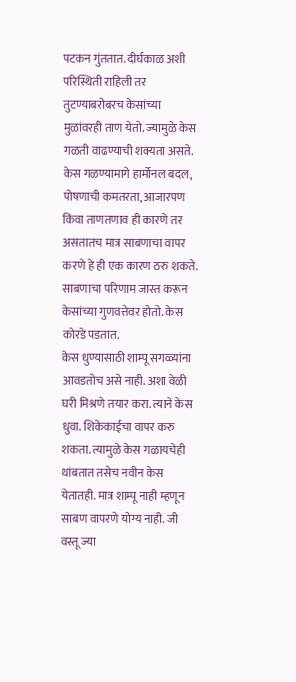पटकन गुंततात. दीर्घकाळ अशी परिस्थिती राहिली तर तुटण्याबरोबरच केसांच्या मुळांवरही ताण येतो. ज्यामुळे केस गळती वाढण्याची शक्यता असते. केस गळण्यामागे हार्मोनल बदल, पोषणाची कमतरता, आजारपण किंवा ताणतणाव ही कारणे तर असतातच मात्र साबणाचा वापर करणे हे ही एक कारण ठरु शकते. साबणाचा परिणाम जास्त करून केसांच्या गुणवत्तेवर होतो. केस कोरडे पडतात.
केस धुण्यासाठी शाम्पू सगळ्यांना आवडतोच असे नाही. अशा वेळी घरी मिश्रणे तयार करा. त्याने केस धुवा. शिकेकाईचा वापर करु शकता. त्यामुळे केस गळायचेही थांबतात तसेच नवीन केस येतातही. मात्र शाम्पू नाही म्हणून साबण वापरणे योग्य नाही. जी वस्तू ज्या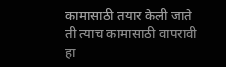कामासाठी तयार केली जाते ती त्याच कामासाठी वापरावी हा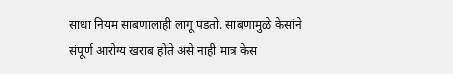साधा नियम साबणालाही लागू पडतो. साबणामुळे केसांने संपूर्ण आरोग्य खराब होते असे नाही मात्र केस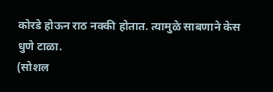कोरडे होऊन राठ नक्की होतात. त्यामुळे साबणाने केस धुणे टाळा.
(सोशल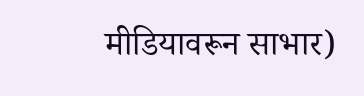मीडियावरून साभार)